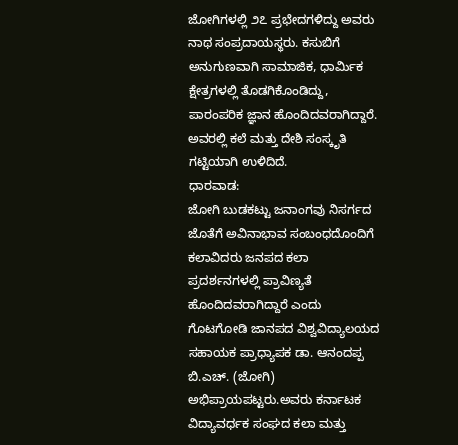ಜೋಗಿಗಳಲ್ಲಿ ೨೭ ಪ್ರಭೇದಗಳಿದ್ದು ಅವರು ನಾಥ ಸಂಪ್ರದಾಯಸ್ಥರು. ಕಸುಬಿಗೆ ಅನುಗುಣವಾಗಿ ಸಾಮಾಜಿಕ, ಧಾರ್ಮಿಕ ಕ್ಷೇತ್ರಗಳಲ್ಲಿ ತೊಡಗಿಕೊಂಡಿದ್ದು, ಪಾರಂಪರಿಕ ಜ್ಞಾನ ಹೊಂದಿದವರಾಗಿದ್ದಾರೆ. ಅವರಲ್ಲಿ ಕಲೆ ಮತ್ತು ದೇಶಿ ಸಂಸ್ಕೃತಿ ಗಟ್ಟಿಯಾಗಿ ಉಳಿದಿದೆ.
ಧಾರವಾಡ:
ಜೋಗಿ ಬುಡಕಟ್ಟು ಜನಾಂಗವು ನಿಸರ್ಗದ ಜೊತೆಗೆ ಅವಿನಾಭಾವ ಸಂಬಂಧದೊಂದಿಗೆ ಕಲಾವಿದರು ಜನಪದ ಕಲಾ ಪ್ರದರ್ಶನಗಳಲ್ಲಿ ಪ್ರಾವಿಣ್ಯತೆ ಹೊಂದಿದವರಾಗಿದ್ದಾರೆ ಎಂದು ಗೊಟಗೋಡಿ ಜಾನಪದ ವಿಶ್ವವಿದ್ಯಾಲಯದ ಸಹಾಯಕ ಪ್ರಾಧ್ಯಾಪಕ ಡಾ. ಆನಂದಪ್ಪ ಬಿ.ಎಚ್. (ಜೋಗಿ) ಅಭಿಪ್ರಾಯಪಟ್ಟರು.ಅವರು ಕರ್ನಾಟಕ ವಿದ್ಯಾವರ್ಧಕ ಸಂಘದ ಕಲಾ ಮತ್ತು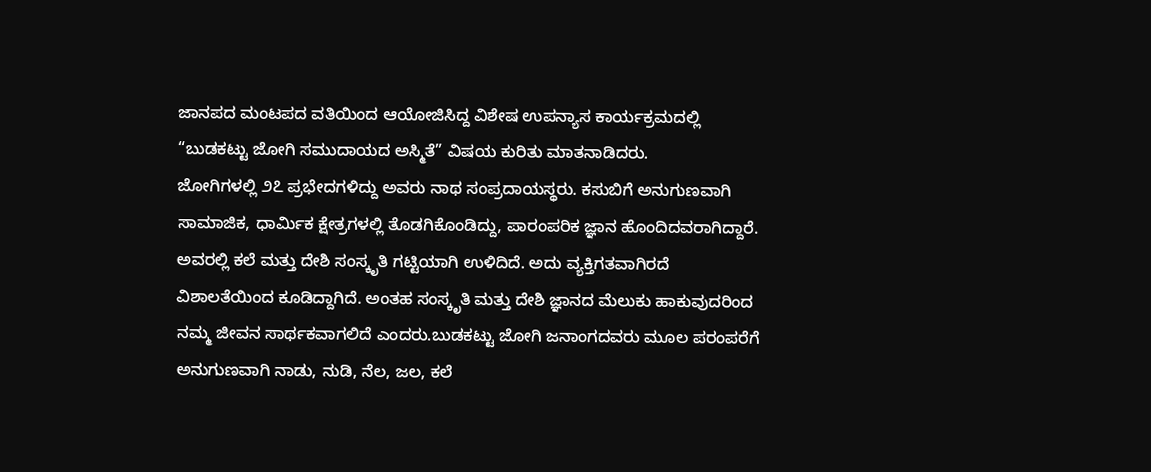ಜಾನಪದ ಮಂಟಪದ ವತಿಯಿಂದ ಆಯೋಜಿಸಿದ್ದ ವಿಶೇಷ ಉಪನ್ಯಾಸ ಕಾರ್ಯಕ್ರಮದಲ್ಲಿ “ಬುಡಕಟ್ಟು ಜೋಗಿ ಸಮುದಾಯದ ಅಸ್ಮಿತೆ” ವಿಷಯ ಕುರಿತು ಮಾತನಾಡಿದರು.
ಜೋಗಿಗಳಲ್ಲಿ ೨೭ ಪ್ರಭೇದಗಳಿದ್ದು ಅವರು ನಾಥ ಸಂಪ್ರದಾಯಸ್ಥರು. ಕಸುಬಿಗೆ ಅನುಗುಣವಾಗಿ ಸಾಮಾಜಿಕ, ಧಾರ್ಮಿಕ ಕ್ಷೇತ್ರಗಳಲ್ಲಿ ತೊಡಗಿಕೊಂಡಿದ್ದು, ಪಾರಂಪರಿಕ ಜ್ಞಾನ ಹೊಂದಿದವರಾಗಿದ್ದಾರೆ. ಅವರಲ್ಲಿ ಕಲೆ ಮತ್ತು ದೇಶಿ ಸಂಸ್ಕೃತಿ ಗಟ್ಟಿಯಾಗಿ ಉಳಿದಿದೆ. ಅದು ವ್ಯಕ್ತಿಗತವಾಗಿರದೆ ವಿಶಾಲತೆಯಿಂದ ಕೂಡಿದ್ದಾಗಿದೆ. ಅಂತಹ ಸಂಸ್ಕೃತಿ ಮತ್ತು ದೇಶಿ ಜ್ಞಾನದ ಮೆಲುಕು ಹಾಕುವುದರಿಂದ ನಮ್ಮ ಜೀವನ ಸಾರ್ಥಕವಾಗಲಿದೆ ಎಂದರು.ಬುಡಕಟ್ಟು ಜೋಗಿ ಜನಾಂಗದವರು ಮೂಲ ಪರಂಪರೆಗೆ ಅನುಗುಣವಾಗಿ ನಾಡು, ನುಡಿ, ನೆಲ, ಜಲ, ಕಲೆ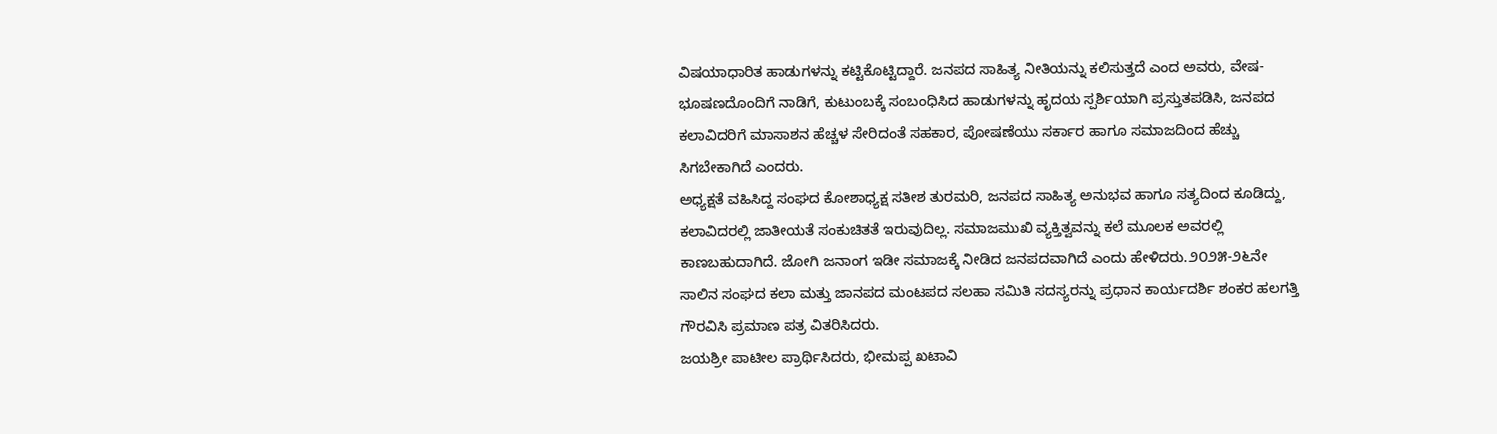ವಿಷಯಾಧಾರಿತ ಹಾಡುಗಳನ್ನು ಕಟ್ಟಿಕೊಟ್ಟಿದ್ದಾರೆ. ಜನಪದ ಸಾಹಿತ್ಯ ನೀತಿಯನ್ನು ಕಲಿಸುತ್ತದೆ ಎಂದ ಅವರು, ವೇಷ-ಭೂಷಣದೊಂದಿಗೆ ನಾಡಿಗೆ, ಕುಟುಂಬಕ್ಕೆ ಸಂಬಂಧಿಸಿದ ಹಾಡುಗಳನ್ನು ಹೃದಯ ಸ್ಪರ್ಶಿಯಾಗಿ ಪ್ರಸ್ತುತಪಡಿಸಿ, ಜನಪದ ಕಲಾವಿದರಿಗೆ ಮಾಸಾಶನ ಹೆಚ್ಚಳ ಸೇರಿದಂತೆ ಸಹಕಾರ, ಪೋಷಣೆಯು ಸರ್ಕಾರ ಹಾಗೂ ಸಮಾಜದಿಂದ ಹೆಚ್ಚು ಸಿಗಬೇಕಾಗಿದೆ ಎಂದರು.
ಅಧ್ಯಕ್ಷತೆ ವಹಿಸಿದ್ದ ಸಂಘದ ಕೋಶಾಧ್ಯಕ್ಷ ಸತೀಶ ತುರಮರಿ, ಜನಪದ ಸಾಹಿತ್ಯ ಅನುಭವ ಹಾಗೂ ಸತ್ಯದಿಂದ ಕೂಡಿದ್ದು, ಕಲಾವಿದರಲ್ಲಿ ಜಾತೀಯತೆ ಸಂಕುಚಿತತೆ ಇರುವುದಿಲ್ಲ. ಸಮಾಜಮುಖಿ ವ್ಯಕ್ತಿತ್ವವನ್ನು ಕಲೆ ಮೂಲಕ ಅವರಲ್ಲಿ ಕಾಣಬಹುದಾಗಿದೆ. ಜೋಗಿ ಜನಾಂಗ ಇಡೀ ಸಮಾಜಕ್ಕೆ ನೀಡಿದ ಜನಪದವಾಗಿದೆ ಎಂದು ಹೇಳಿದರು.೨೦೨೫-೨೬ನೇ ಸಾಲಿನ ಸಂಘದ ಕಲಾ ಮತ್ತು ಜಾನಪದ ಮಂಟಪದ ಸಲಹಾ ಸಮಿತಿ ಸದಸ್ಯರನ್ನು ಪ್ರಧಾನ ಕಾರ್ಯದರ್ಶಿ ಶಂಕರ ಹಲಗತ್ತಿ ಗೌರವಿಸಿ ಪ್ರಮಾಣ ಪತ್ರ ವಿತರಿಸಿದರು.
ಜಯಶ್ರೀ ಪಾಟೀಲ ಪ್ರಾರ್ಥಿಸಿದರು, ಭೀಮಪ್ಪ ಖಟಾವಿ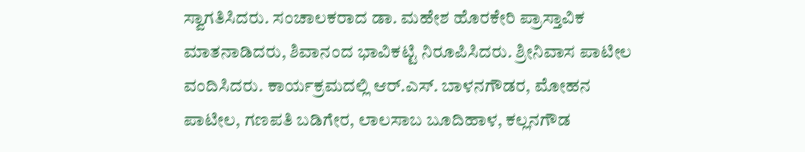ಸ್ವಾಗತಿಸಿದರು. ಸಂಚಾಲಕರಾದ ಡಾ. ಮಹೇಶ ಹೊರಕೇರಿ ಪ್ರಾಸ್ತಾವಿಕ ಮಾತನಾಡಿದರು, ಶಿವಾನಂದ ಭಾವಿಕಟ್ಟಿ ನಿರೂಪಿಸಿದರು. ಶ್ರೀನಿವಾಸ ಪಾಟೀಲ ವಂದಿಸಿದರು. ಕಾರ್ಯಕ್ರಮದಲ್ಲಿ ಆರ್.ಎಸ್. ಬಾಳನಗೌಡರ, ಮೋಹನ ಪಾಟೀಲ, ಗಣಪತಿ ಬಡಿಗೇರ, ಲಾಲಸಾಬ ಬೂದಿಹಾಳ, ಕಲ್ಲನಗೌಡ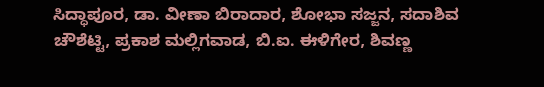ಸಿದ್ಧಾಪೂರ, ಡಾ. ವೀಣಾ ಬಿರಾದಾರ, ಶೋಭಾ ಸಜ್ಜನ, ಸದಾಶಿವ ಚೌಶೆಟ್ಟಿ, ಪ್ರಕಾಶ ಮಲ್ಲಿಗವಾಡ, ಬಿ.ಐ. ಈಳಿಗೇರ, ಶಿವಣ್ಣ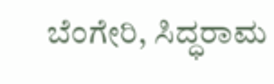ಬೆಂಗೇರಿ, ಸಿದ್ಧರಾಮ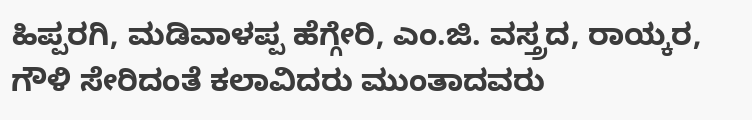ಹಿಪ್ಪರಗಿ, ಮಡಿವಾಳಪ್ಪ ಹೆಗ್ಗೇರಿ, ಎಂ.ಜಿ. ವಸ್ತ್ರದ, ರಾಯ್ಕರ, ಗೌಳಿ ಸೇರಿದಂತೆ ಕಲಾವಿದರು ಮುಂತಾದವರು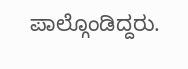ಪಾಲ್ಗೊಂಡಿದ್ದರು.